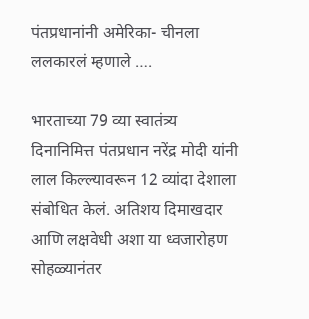पंतप्रधानांनी अमेरिका- चीनला ललकारलं म्हणाले ….

भारताच्या 79 व्या स्वातंत्र्य दिनानिमित्त पंतप्रधान नरेंद्र मोदी यांनी लाल किल्ल्यावरून 12 व्यांदा देशाला संबोधित केलं. अतिशय दिमाखदार आणि लक्षवेधी अशा या ध्वजारोहण सोहळ्यानंतर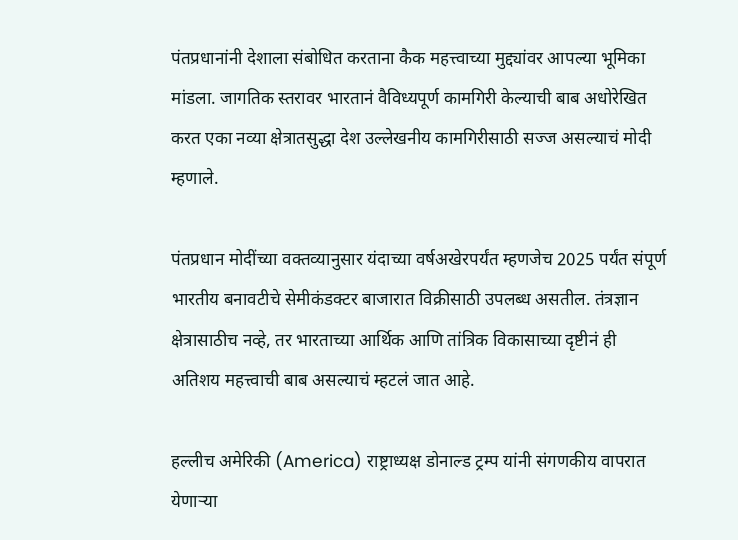पंतप्रधानांनी देशाला संबोधित करताना कैक महत्त्वाच्या मुद्द्यांवर आपल्या भूमिका मांडला. जागतिक स्तरावर भारतानं वैविध्यपूर्ण कामगिरी केल्याची बाब अधोरेखित करत एका नव्या क्षेत्रातसुद्धा देश उल्लेखनीय कामगिरीसाठी सज्ज असल्याचं मोदी म्हणाले.

पंतप्रधान मोदींच्या वक्तव्यानुसार यंदाच्या वर्षअखेरपर्यंत म्हणजेच 2025 पर्यंत संपूर्ण भारतीय बनावटीचे सेमीकंडक्टर बाजारात विक्रीसाठी उपलब्ध असतील. तंत्रज्ञान क्षेत्रासाठीच नव्हे, तर भारताच्या आर्थिक आणि तांत्रिक विकासाच्या दृष्टीनं ही अतिशय महत्त्वाची बाब असल्याचं म्हटलं जात आहे.

हल्लीच अमेरिकी (America) राष्ट्राध्यक्ष डोनाल्ड ट्रम्प यांनी संगणकीय वापरात येणाऱ्या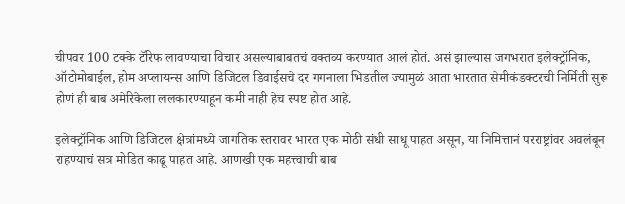चीपवर 100 टक्के टॅरिफ लावण्याचा विचार असल्याबाबतचं वक्तव्य करण्यात आलं होतं. असं झाल्यास जगभरात इलेक्ट्रॉनिक, ऑटोमोबाईल, होम अप्लायन्स आणि डिजिटल डिवाईसचे दर गगनाला भिडतील ज्यामुळं आता भारतात सेमीकंडक्टरची निर्मिती सुरू होणं ही बाब अमेरिकेला ललकारण्याहून कमी नाही हेच स्पष्ट होत आहे.

इलेक्ट्रॉनिक आणि डिजिटल क्षेत्रांमध्ये जागतिक स्तरावर भारत एक मोठी संधी साधू पाहत असून, या निमित्तानं परराष्ट्रांवर अवलंबून राहण्याचं सत्र मोडित काढू पाहत आहे. आणखी एक महत्त्वाची बाब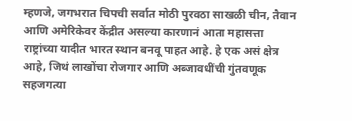म्हणजे, जगभरात चिपची सर्वात मोठी पुरवठा साखळी चीन, तैवान आणि अमेरिकेवर केंद्रीत असल्या कारणानं आता महासत्ता राष्ट्रांच्या यादीत भारत स्थान बनवू पाहत आहे. हे एक असं क्षेत्र आहे, जिथं लाखोंचा रोजगार आणि अब्जावधींची गुंतवणूक सहजगत्या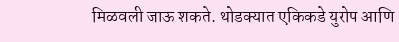मिळवली जाऊ शकते. थोडक्यात एकिकडे युरोप आणि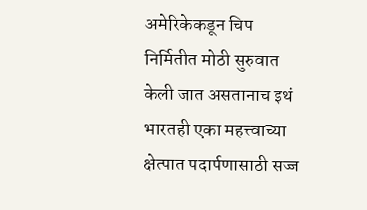अमेरिकेकडून चिप निर्मितीत मोठी सुरुवात केली जात असतानाच इथं भारतही एका महत्त्वाच्या क्षेत्पात पदार्पणासाठी सज्ज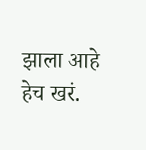झाला आहे हेच खरं.